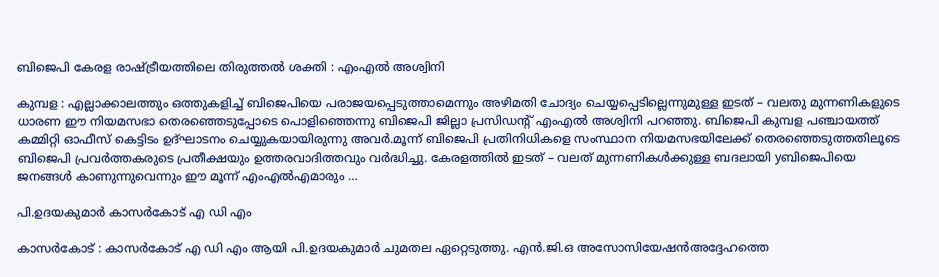ബിജെപി കേരള രാഷ്ട്രീയത്തിലെ തിരുത്തൽ ശക്തി : എംഎൽ അശ്വിനി

കുമ്പള : എല്ലാക്കാലത്തും ഒത്തുകളിച്ച് ബിജെപിയെ പരാജയപ്പെടുത്താമെന്നും അഴിമതി ചോദ്യം ചെയ്യപ്പെടില്ലെന്നുമുള്ള ഇടത് – വലതു മുന്നണികളുടെ ധാരണ ഈ നിയമസഭാ തെരഞ്ഞെടുപ്പോടെ പൊളിഞ്ഞെന്നു ബിജെപി ജില്ലാ പ്രസിഡൻ്റ് എംഎൽ അശ്വിനി പറഞ്ഞു. ബിജെപി കുമ്പള പഞ്ചായത്ത് കമ്മിറ്റി ഓഫീസ് കെട്ടിടം ഉദ്ഘാടനം ചെയ്യുകയായിരുന്നു അവർ.മൂന്ന് ബിജെപി പ്രതിനിധികളെ സംസ്ഥാന നിയമസഭയിലേക്ക് തെരഞ്ഞെടുത്തതിലൂടെ ബിജെപി പ്രവർത്തകരുടെ പ്രതീക്ഷയും ഉത്തരവാദിത്തവും വർദ്ധിച്ചു. കേരളത്തിൽ ഇടത് – വലത് മുന്നണികൾക്കുള്ള ബദലായി yബിജെപിയെ ജനങ്ങൾ കാണുന്നുവെന്നും ഈ മൂന്ന് എംഎൽഎമാരും …

പി.ഉദയകുമാർ കാസർകോട് എ ഡി എം

കാസർകോട് : കാസർകോട് എ ഡി എം ആയി പി.ഉദയകുമാർ ചുമതല ഏറ്റെടുത്തു. എൻ.ജി.ഒ അസോസിയേഷൻഅദ്ദേഹത്തെ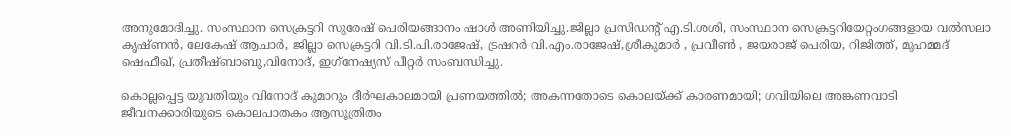അനുമോദിച്ചു. സംസ്ഥാന സെക്രട്ടറി സുരേഷ് പെരിയങ്ങാനം ഷാൾ അണിയിച്ചു.ജില്ലാ പ്രസിഡൻ്റ് എ.ടി.ശശി, സംസ്ഥാന സെക്രട്ടറിയേറ്റംഗങ്ങളായ വൽസലാ കൃഷ്ണൻ, ലേകേഷ് ആചാർ, ജില്ലാ സെക്രട്ടറി വി.ടി.പി.രാജേഷ്, ട്രഷറർ വി.എം.രാജേഷ്,ശ്രീകുമാർ , പ്രവീൺ , ജയരാജ് പെരിയ, റിജിത്ത്, മുഹമ്മദ് ഷെഫീഖ്, പ്രതീഷ്ബാബു,വിനോദ്, ഇഗ്‌നേഷ്യസ് പീറ്റർ സംബന്ധിച്ചു.

കൊല്ലപ്പെട്ട യുവതിയും വിനോദ് കുമാറും ദീർഘകാലമായി പ്രണയത്തിൽ; അകന്നതോടെ കൊലയ്ക്ക് കാരണമായി; ഗവിയിലെ അങ്കണവാടി ജീവനക്കാരിയുടെ കൊലപാതകം ആസൂത്രിതം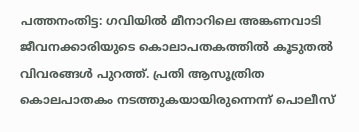പത്തനംതിട്ട: ഗവിയില്‍ മീനാറിലെ അങ്കണവാടി ജീവനക്കാരിയുടെ കൊലാപതകത്തില്‍ കൂടുതൽ വിവരങ്ങൾ പുറത്ത്. പ്രതി ആസൂത്രിത കൊലപാതകം നടത്തുകയായിരുന്നെന്ന് പൊലീസ്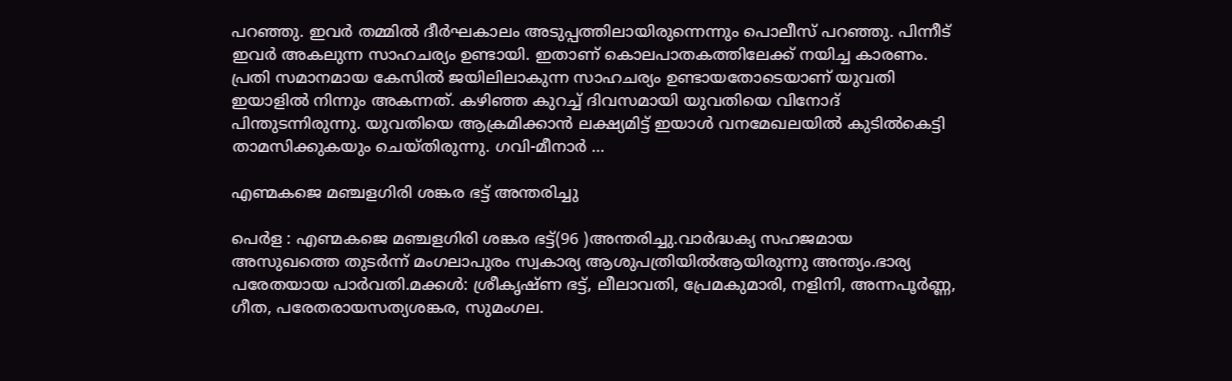പറഞ്ഞു. ഇവര്‍ തമ്മില്‍ ദീര്‍ഘകാലം അടുപ്പത്തിലായിരുന്നെന്നും പൊലീസ് പറഞ്ഞു. പിന്നീട് ഇവര്‍ അകലുന്ന സാഹചര്യം ഉണ്ടായി. ഇതാണ് കൊലപാതകത്തിലേക്ക് നയിച്ച കാരണം. പ്രതി സമാനമായ കേസില്‍ ജയിലിലാകുന്ന സാഹചര്യം ഉണ്ടായതോടെയാണ് യുവതി ഇയാളില്‍ നിന്നും അകന്നത്. കഴിഞ്ഞ കുറച്ച് ദിവസമായി യുവതിയെ വിനോദ് പിന്തുടന്നിരുന്നു. യുവതിയെ ആക്രമിക്കാന്‍ ലക്ഷ്യമിട്ട് ഇയാള്‍ വനമേഖലയില്‍ കുടില്‍കെട്ടി താമസിക്കുകയും ചെയ്തിരുന്നു. ഗവി-മീനാര്‍ …

എണ്മകജെ മഞ്ചളഗിരി ശങ്കര ഭട്ട് അന്തരിച്ചു

പെർള : എണ്മകജെ മഞ്ചളഗിരി ശങ്കര ഭട്ട്(96 )അന്തരിച്ചു.വാർദ്ധക്യ സഹജമായ അസുഖത്തെ തുടർന്ന് മംഗലാപുരം സ്വകാര്യ ആശുപത്രിയിൽആയിരുന്നു അന്ത്യം.ഭാര്യ പരേതയായ പാർവതി.മക്കൾ: ശ്രീകൃഷ്ണ ഭട്ട്, ലീലാവതി, പ്രേമകുമാരി, നളിനി, അന്നപൂർണ്ണ, ഗീത, പരേതരായസത്യശങ്കര, സുമംഗല.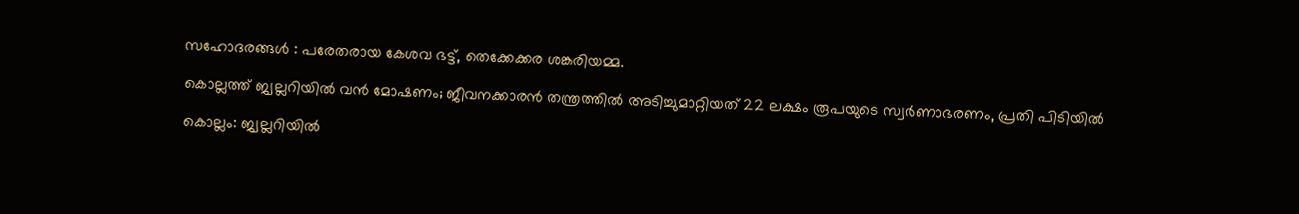സഹോദരങ്ങൾ : പരേതരായ കേശവ ഭട്ട്, തെക്കേക്കര ശങ്കരിയമ്മ.

കൊല്ലത്ത് ജ്വല്ലറിയില്‍ വന്‍ മോഷണം; ജീവനക്കാരന്‍ തന്ത്രത്തില്‍ അടിച്ചുമാറ്റിയത് 22 ലക്ഷം രൂപയുടെ സ്വര്‍ണാഭരണം, പ്രതി പിടിയില്‍

കൊല്ലം: ജ്വല്ലറിയില്‍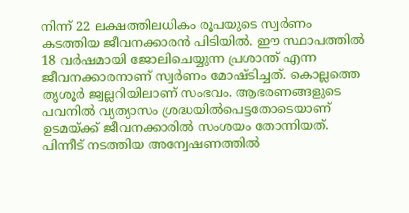നിന്ന് 22 ലക്ഷത്തിലധികം രൂപയുടെ സ്വര്‍ണം കടത്തിയ ജീവനക്കാരന്‍ പിടിയില്‍. ഈ സ്ഥാപത്തില്‍ 18 വര്‍ഷമായി ജോലിചെയ്യുന്ന പ്രശാന്ത് എന്ന ജീവനക്കാരനാണ് സ്വര്‍ണം മോഷ്ടിച്ചത്. കൊല്ലത്തെ തൃശൂര്‍ ജ്വല്ലറിയിലാണ് സംഭവം. ആഭരണങ്ങളുടെ പവനില്‍ വ്യത്യാസം ശ്രദ്ധയില്‍പെട്ടതോടെയാണ് ഉടമയ്ക്ക് ജീവനക്കാരില്‍ സംശയം തോന്നിയത്. പിന്നീട് നടത്തിയ അന്വേഷണത്തില്‍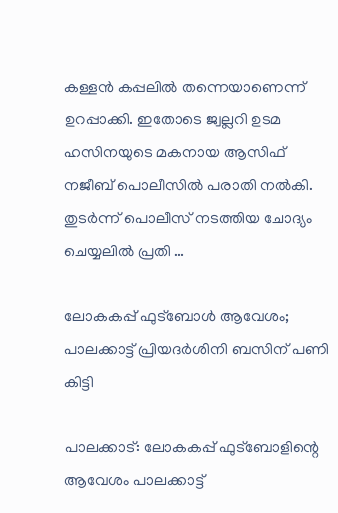കള്ളന്‍ കപ്പലില്‍ തന്നെയാണെന്ന് ഉറപ്പാക്കി. ഇതോടെ ജ്വല്ലറി ഉടമ ഹസിനയുടെ മകനായ ആസിഫ് നജീബ് പൊലീസില്‍ പരാതി നല്‍കി. തുടര്‍ന്ന് പൊലീസ് നടത്തിയ ചോദ്യം ചെയ്യലില്‍ പ്രതി …

ലോകകപ്പ് ഫുട്‌ബോള്‍ ആവേശം; പാലക്കാട്ട് പ്രിയദര്‍ശിനി ബസിന് പണി കിട്ടി

പാലക്കാട്: ലോകകപ്പ് ഫുട്‌ബോളിന്റെ ആവേശം പാലക്കാട്ട്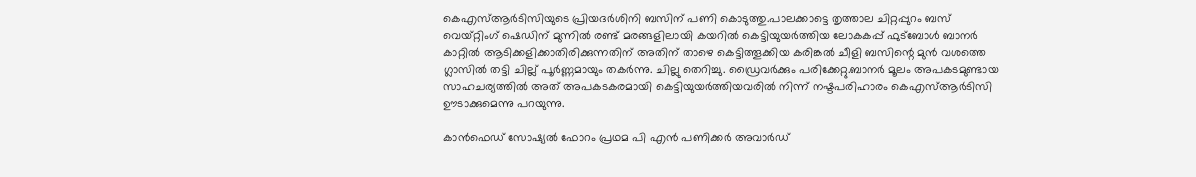കെഎസ്ആര്‍ടിസിയുടെ പ്രിയദര്‍ശിനി ബസിന് പണി കൊടുത്തു.പാലക്കാട്ടെ തൃത്താല ചിറ്റപ്പുറം ബസ് വെയ്റ്റിംഗ് ഷെഡിന് മുന്നില്‍ രണ്ട് മരങ്ങളിലായി കയറില്‍ കെട്ടിയുയര്‍ത്തിയ ലോകകപ്പ് ഫുട്‌ബോള്‍ ബാനര്‍ കാറ്റില്‍ ആടിക്കളിക്കാതിരിക്കുന്നതിന് അതിന് താഴെ കെട്ടിത്തൂക്കിയ കരിങ്കല്‍ ചീളി ബസിന്റെ മുന്‍ വശത്തെ ഗ്ലാസില്‍ തട്ടി ചില്ല് പൂര്‍ണ്ണമായും തകര്‍ന്നു. ചില്ലു തെറിച്ചു. ഡ്രൈവര്‍ക്കും പരിക്കേറ്റു.ബാനര്‍ മൂലം അപകടമുണ്ടായ സാഹചര്യത്തില്‍ അത് അപകടകരമായി കെട്ടിയുയര്‍ത്തിയവരില്‍ നിന്ന് നഷ്ടപരിഹാരം കെഎസ്ആര്‍ടിസി ഊടാക്കുമെന്നു പറയുന്നു.

കാന്‍ഫെഡ് സോഷ്യല്‍ ഫോറം പ്രഥമ പി എന്‍ പണിക്കര്‍ അവാര്‍ഡ്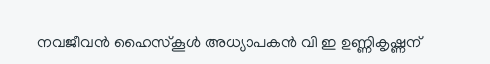നവജീവന്‍ ഹൈസ്‌കൂള്‍ അധ്യാപകന്‍ വി ഇ ഉണ്ണികൃഷ്ണന്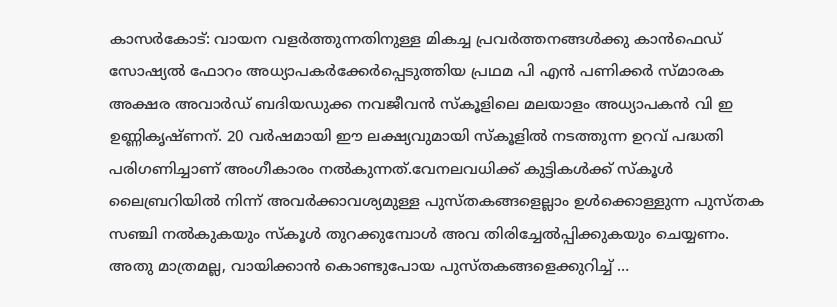കാസര്‍കോട്: വായന വളര്‍ത്തുന്നതിനുള്ള മികച്ച പ്രവര്‍ത്തനങ്ങള്‍ക്കു കാന്‍ഫെഡ് സോഷ്യല്‍ ഫോറം അധ്യാപകര്‍ക്കേര്‍പ്പെടുത്തിയ പ്രഥമ പി എന്‍ പണിക്കര്‍ സ്മാരക അക്ഷര അവാര്‍ഡ് ബദിയഡുക്ക നവജീവന്‍ സ്‌കൂളിലെ മലയാളം അധ്യാപകന്‍ വി ഇ ഉണ്ണികൃഷ്ണന്. 20 വര്‍ഷമായി ഈ ലക്ഷ്യവുമായി സ്‌കൂളില്‍ നടത്തുന്ന ഉറവ് പദ്ധതി പരിഗണിച്ചാണ് അംഗീകാരം നല്‍കുന്നത്.വേനലവധിക്ക് കുട്ടികള്‍ക്ക് സ്‌കൂള്‍ ലൈബ്രറിയില്‍ നിന്ന് അവര്‍ക്കാവശ്യമുള്ള പുസ്തകങ്ങളെല്ലാം ഉള്‍ക്കൊള്ളുന്ന പുസ്തക സഞ്ചി നല്‍കുകയും സ്‌കൂള്‍ തുറക്കുമ്പോള്‍ അവ തിരിച്ചേല്‍പ്പിക്കുകയും ചെയ്യണം. അതു മാത്രമല്ല, വായിക്കാന്‍ കൊണ്ടുപോയ പുസ്തകങ്ങളെക്കുറിച്ച് …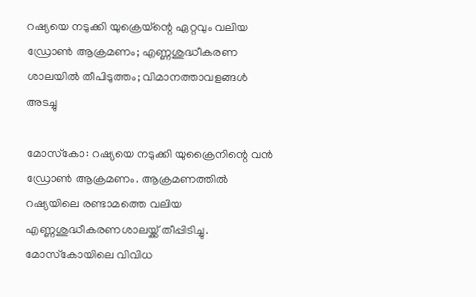റഷ്യയെ നടുക്കി യുക്രെയ്‌ന്റെ ഏറ്റവും വലിയ ഡ്രോണ്‍ ആക്രമണം; എണ്ണശുദ്ധീകരണ ശാലയില്‍ തീപിടുത്തം; വിമാനത്താവളങ്ങള്‍ അടച്ചു

മോസ്‌കോ: റഷ്യയെ നടുക്കി യുക്രൈനിന്റെ വന്‍ ഡ്രോണ്‍ ആക്രമണം. ആക്രമണത്തില്‍ റഷ്യയിലെ രണ്ടാമത്തെ വലിയ എണ്ണശുദ്ധീകരണശാലയ്ക്ക് തീപ്പിടിച്ചു. മോസ്‌കോയിലെ വിവിധ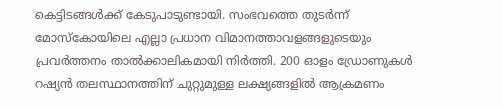കെട്ടിടങ്ങള്‍ക്ക് കേടുപാടുണ്ടായി. സംഭവത്തെ തുടര്‍ന്ന് മോസ്‌കോയിലെ എല്ലാ പ്രധാന വിമാനത്താവളങ്ങളുടെയും പ്രവര്‍ത്തനം താല്‍ക്കാലികമായി നിര്‍ത്തി. 200 ഓളം ഡ്രോണുകള്‍ റഷ്യന്‍ തലസ്ഥാനത്തിന് ചുറ്റുമുള്ള ലക്ഷ്യങ്ങളില്‍ ആക്രമണം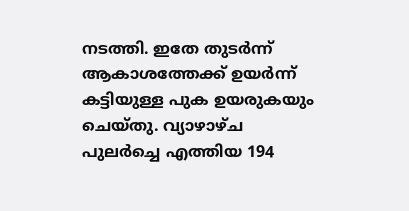നടത്തി. ഇതേ തുടര്‍ന്ന് ആകാശത്തേക്ക് ഉയര്‍ന്ന് കട്ടിയുള്ള പുക ഉയരുകയും ചെയ്തു. വ്യാഴാഴ്ച പുലര്‍ച്ചെ എത്തിയ 194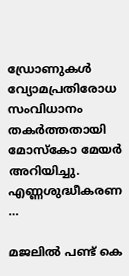ഡ്രോണുകള്‍ വ്യോമപ്രതിരോധ സംവിധാനം തകര്‍ത്തതായി മോസ്‌കോ മേയര്‍ അറിയിച്ചു. എണ്ണശുദ്ധീകരണ …

മജലില്‍ പണ്ട് കെ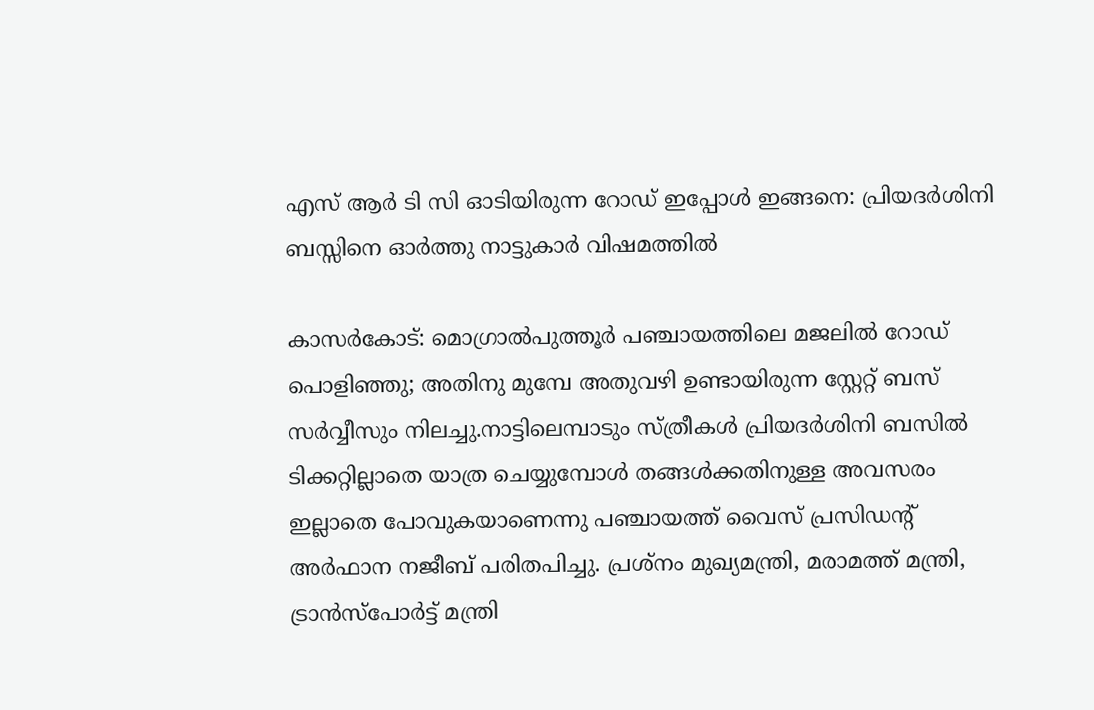എസ് ആര്‍ ടി സി ഓടിയിരുന്ന റോഡ് ഇപ്പോള്‍ ഇങ്ങനെ: പ്രിയദര്‍ശിനി ബസ്സിനെ ഓര്‍ത്തു നാട്ടുകാര്‍ വിഷമത്തില്‍

കാസര്‍കോട്: മൊഗ്രാല്‍പുത്തൂര്‍ പഞ്ചായത്തിലെ മജലില്‍ റോഡ് പൊളിഞ്ഞു; അതിനു മുമ്പേ അതുവഴി ഉണ്ടായിരുന്ന സ്റ്റേറ്റ് ബസ് സര്‍വ്വീസും നിലച്ചു.നാട്ടിലെമ്പാടും സ്ത്രീകള്‍ പ്രിയദര്‍ശിനി ബസില്‍ ടിക്കറ്റില്ലാതെ യാത്ര ചെയ്യുമ്പോള്‍ തങ്ങള്‍ക്കതിനുള്ള അവസരം ഇല്ലാതെ പോവുകയാണെന്നു പഞ്ചായത്ത് വൈസ് പ്രസിഡന്റ് അര്‍ഫാന നജീബ് പരിതപിച്ചു. പ്രശ്‌നം മുഖ്യമന്ത്രി, മരാമത്ത് മന്ത്രി, ട്രാന്‍സ്‌പോര്‍ട്ട് മന്ത്രി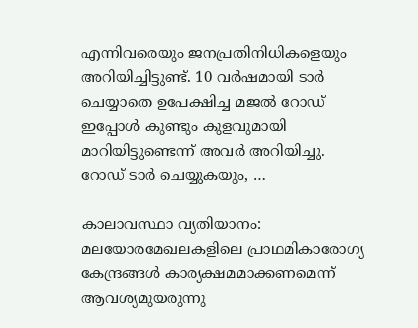എന്നിവരെയും ജനപ്രതിനിധികളെയും അറിയിച്ചിട്ടുണ്ട്. 10 വര്‍ഷമായി ടാര്‍ ചെയ്യാതെ ഉപേക്ഷിച്ച മജല്‍ റോഡ് ഇപ്പോള്‍ കുണ്ടും കുളവുമായി മാറിയിട്ടുണ്ടെന്ന് അവര്‍ അറിയിച്ചു. റോഡ് ടാര്‍ ചെയ്യുകയും, …

കാലാവസ്ഥാ വ്യതിയാനം: മലയോരമേഖലകളിലെ പ്രാഥമികാരോഗ്യ കേന്ദ്രങ്ങള്‍ കാര്യക്ഷമമാക്കണമെന്ന് ആവശ്യമുയരുന്നു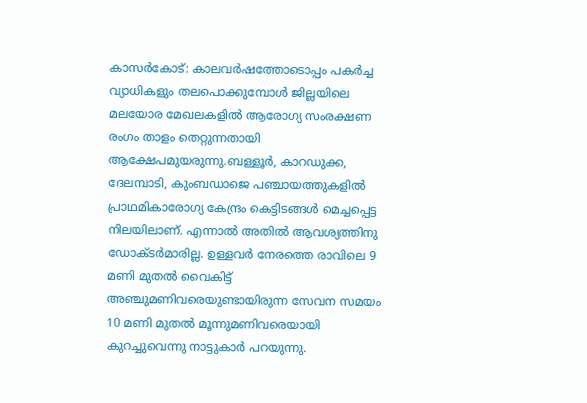കാസര്‍കോട്: കാലവര്‍ഷത്തോടൊപ്പം പകര്‍ച്ച വ്യാധികളും തലപൊക്കുമ്പോള്‍ ജില്ലയിലെ മലയോര മേഖലകളില്‍ ആരോഗ്യ സംരക്ഷണ രംഗം താളം തെറ്റുന്നതായി ആക്ഷേപമുയരുന്നു.ബള്ളൂര്‍, കാറഡുക്ക, ദേലമ്പാടി, കുംബഡാജെ പഞ്ചായത്തുകളില്‍ പ്രാഥമികാരോഗ്യ കേന്ദ്രം കെട്ടിടങ്ങള്‍ മെച്ചപ്പെട്ട നിലയിലാണ്. എന്നാല്‍ അതില്‍ ആവശ്യത്തിനു ഡോക്ടര്‍മാരില്ല. ഉള്ളവര്‍ നേരത്തെ രാവിലെ 9 മണി മുതല്‍ വൈകിട്ട് അഞ്ചുമണിവരെയുണ്ടായിരുന്ന സേവന സമയം 10 മണി മുതല്‍ മൂന്നുമണിവരെയായി കുറച്ചുവെന്നു നാട്ടുകാര്‍ പറയുന്നു.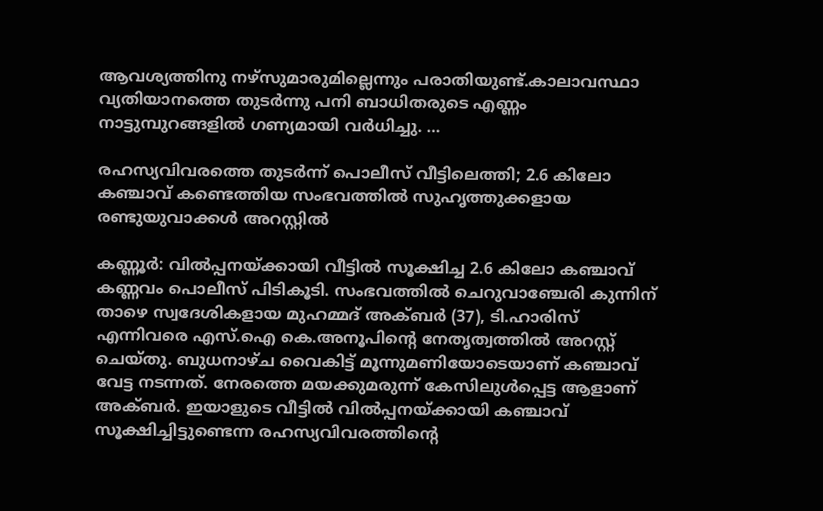ആവശ്യത്തിനു നഴ്‌സുമാരുമില്ലെന്നും പരാതിയുണ്ട്.കാലാവസ്ഥാ വ്യതിയാനത്തെ തുടര്‍ന്നു പനി ബാധിതരുടെ എണ്ണം നാട്ടുമ്പുറങ്ങളില്‍ ഗണ്യമായി വര്‍ധിച്ചു. …

രഹസ്യവിവരത്തെ തുടര്‍ന്ന് പൊലീസ് വീട്ടിലെത്തി; 2.6 കിലോ കഞ്ചാവ് കണ്ടെത്തിയ സംഭവത്തില്‍ സുഹൃത്തുക്കളായ രണ്ടുയുവാക്കള്‍ അറസ്റ്റില്‍

കണ്ണൂര്‍: വില്‍പ്പനയ്ക്കായി വീട്ടില്‍ സൂക്ഷിച്ച 2.6 കിലോ കഞ്ചാവ് കണ്ണവം പൊലീസ് പിടികൂടി. സംഭവത്തില്‍ ചെറുവാഞ്ചേരി കുന്നിന് താഴെ സ്വദേശികളായ മുഹമ്മദ് അക്ബര്‍ (37), ടി.ഹാരിസ് എന്നിവരെ എസ്.ഐ കെ.അനൂപിന്റെ നേതൃത്വത്തില്‍ അറസ്റ്റ് ചെയ്തു. ബുധനാഴ്ച വൈകിട്ട് മൂന്നുമണിയോടെയാണ് കഞ്ചാവ് വേട്ട നടന്നത്. നേരത്തെ മയക്കുമരുന്ന് കേസിലുള്‍പ്പെട്ട ആളാണ് അക്ബര്‍. ഇയാളുടെ വീട്ടില്‍ വില്‍പ്പനയ്ക്കായി കഞ്ചാവ് സൂക്ഷിച്ചിട്ടുണ്ടെന്ന രഹസ്യവിവരത്തിന്റെ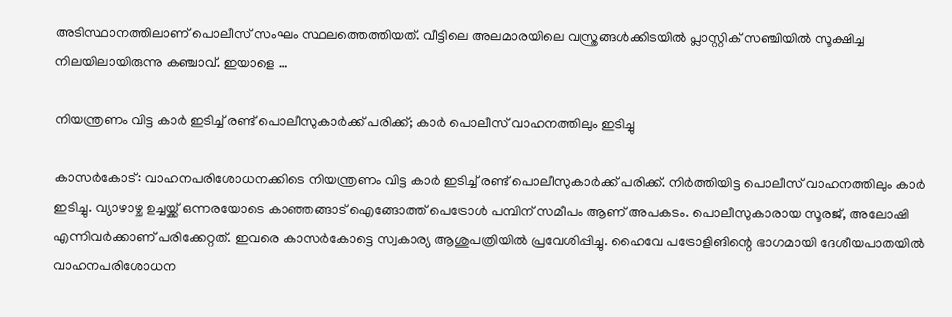അടിസ്ഥാനത്തിലാണ് പൊലീസ് സംഘം സ്ഥലത്തെത്തിയത്. വീട്ടിലെ അലമാരയിലെ വസ്ത്രങ്ങള്‍ക്കിടയില്‍ പ്ലാസ്റ്റിക് സഞ്ചിയില്‍ സൂക്ഷിച്ച നിലയിലായിരുന്നു കഞ്ചാവ്. ഇയാളെ …

നിയന്ത്രണം വിട്ട കാര്‍ ഇടിച്ച് രണ്ട് പൊലീസുകാര്‍ക്ക് പരിക്ക്; കാര്‍ പൊലീസ് വാഹനത്തിലും ഇടിച്ചു

കാസര്‍കോട്: വാഹനപരിശോധനക്കിടെ നിയന്ത്രണം വിട്ട കാര്‍ ഇടിച്ച് രണ്ട് പൊലീസുകാര്‍ക്ക് പരിക്ക്. നിര്‍ത്തിയിട്ട പൊലീസ് വാഹനത്തിലും കാര്‍ ഇടിച്ചു. വ്യാഴാഴ്ച ഉച്ചയ്ക്ക് ഒന്നരയോടെ കാഞ്ഞങ്ങാട് ഐങ്ങോത്ത് പെട്രോള്‍ പമ്പിന് സമീപം ആണ് അപകടം. പൊലീസുകാരായ സൂരജ്, അലോഷി എന്നിവര്‍ക്കാണ് പരിക്കേറ്റത്. ഇവരെ കാസര്‍കോട്ടെ സ്വകാര്യ ആശുപത്രിയില്‍ പ്രവേശിപ്പിച്ചു. ഹൈവേ പട്രോളിങിന്റെ ഭാഗമായി ദേശീയപാതയില്‍ വാഹനപരിശോധന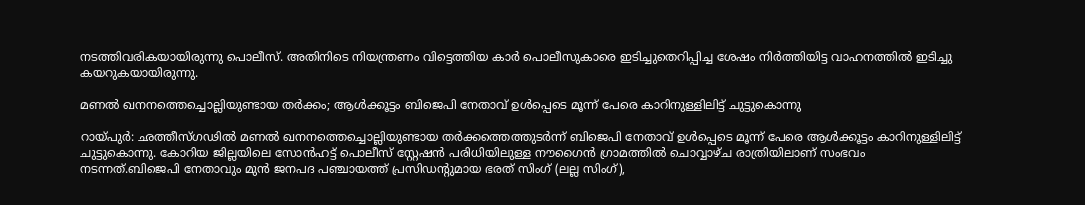നടത്തിവരികയായിരുന്നു പൊലീസ്. അതിനിടെ നിയന്ത്രണം വിട്ടെത്തിയ കാര്‍ പൊലീസുകാരെ ഇടിച്ചുതെറിപ്പിച്ച ശേഷം നിര്‍ത്തിയിട്ട വാഹനത്തില്‍ ഇടിച്ചു കയറുകയായിരുന്നു.

മണല്‍ ഖനനത്തെച്ചൊല്ലിയുണ്ടായ തര്‍ക്കം; ആള്‍ക്കൂട്ടം ബിജെപി നേതാവ് ഉള്‍പ്പെടെ മൂന്ന് പേരെ കാറിനുള്ളിലിട്ട് ചുട്ടുകൊന്നു

റായ്പുര്‍: ഛത്തീസ്ഗഢില്‍ മണല്‍ ഖനനത്തെച്ചൊല്ലിയുണ്ടായ തര്‍ക്കത്തെത്തുടര്‍ന്ന് ബിജെപി നേതാവ് ഉള്‍പ്പെടെ മൂന്ന് പേരെ ആള്‍ക്കൂട്ടം കാറിനുള്ളിലിട്ട് ചുട്ടുകൊന്നു. കോറിയ ജില്ലയിലെ സോന്‍ഹട്ട് പൊലീസ് സ്റ്റേഷന്‍ പരിധിയിലുള്ള നൗഗൈന്‍ ഗ്രാമത്തില്‍ ചൊവ്വാഴ്ച രാത്രിയിലാണ് സംഭവം നടന്നത്.ബിജെപി നേതാവും മുന്‍ ജനപദ പഞ്ചായത്ത് പ്രസിഡന്റുമായ ഭരത് സിംഗ് (ലല്ല സിംഗ്),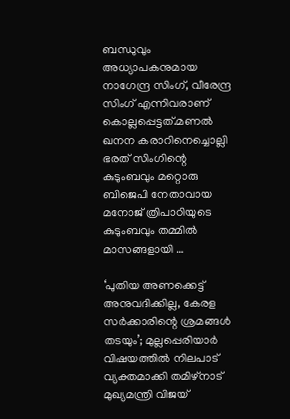ബന്ധുവും അധ്യാപകനുമായ നാഗേന്ദ്ര സിംഗ്, വീരേന്ദ്ര സിംഗ് എന്നിവരാണ് കൊല്ലപ്പെട്ടത്.മണല്‍ ഖനന കരാറിനെച്ചൊല്ലി ഭരത് സിംഗിന്റെ കുടുംബവും മറ്റൊരു ബിജെപി നേതാവായ മനോജ് ത്രിപാഠിയുടെ കുടുംബവും തമ്മില്‍ മാസങ്ങളായി …

‘പുതിയ അണക്കെട്ട് അനുവദിക്കില്ല, കേരള സര്‍ക്കാരിന്റെ ശ്രമങ്ങള്‍ തടയും’; മുല്ലപ്പെരിയാര്‍ വിഷയത്തില്‍ നിലപാട് വ്യക്തമാക്കി തമിഴ്‌നാട് മുഖ്യമന്ത്രി വിജയ്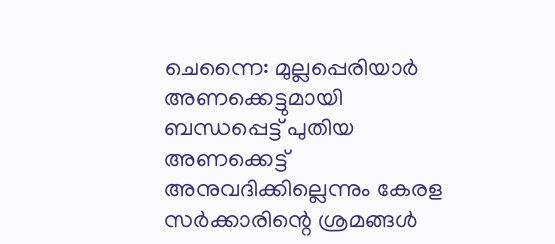ചെന്നൈ: മുല്ലപ്പെരിയാര്‍ അണക്കെട്ടുമായി ബന്ധപ്പെട്ട് പുതിയ അണക്കെട്ട് അനുവദിക്കില്ലെന്നും കേരള സര്‍ക്കാരിന്റെ ശ്രമങ്ങള്‍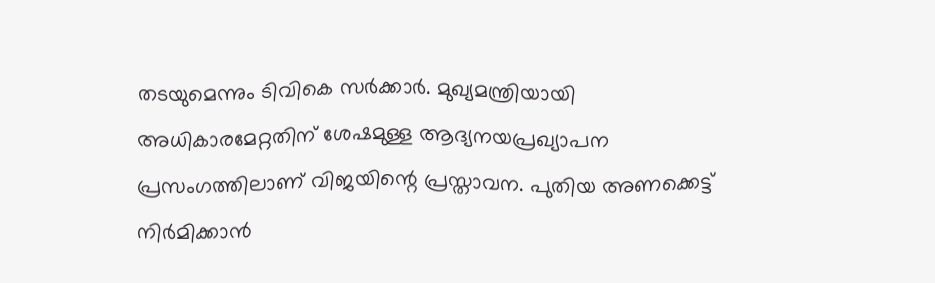തടയുമെന്നും ടിവികെ സര്‍ക്കാര്‍. മുഖ്യമന്ത്രിയായി അധികാരമേറ്റതിന് ശേഷമുള്ള ആദ്യനയപ്രഖ്യാപന പ്രസംഗത്തിലാണ് വിജയിന്റെ പ്രസ്താവന. പുതിയ അണക്കെട്ട് നിര്‍മിക്കാന്‍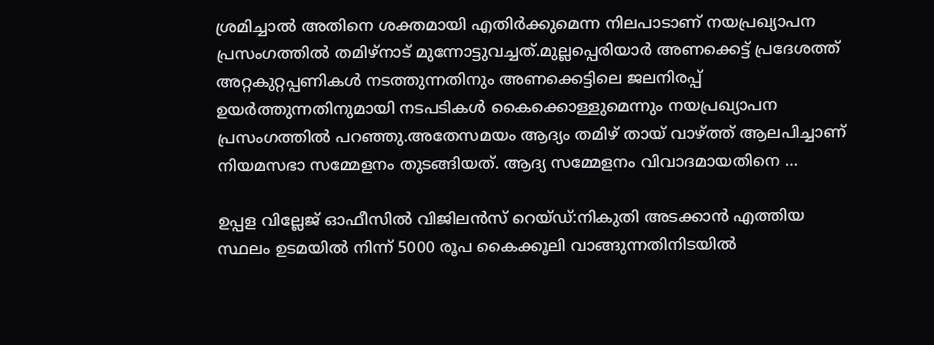ശ്രമിച്ചാല്‍ അതിനെ ശക്തമായി എതിര്‍ക്കുമെന്ന നിലപാടാണ് നയപ്രഖ്യാപന പ്രസംഗത്തില്‍ തമിഴ്‌നാട് മുന്നോട്ടുവച്ചത്.മുല്ലപ്പെരിയാര്‍ അണക്കെട്ട് പ്രദേശത്ത് അറ്റകുറ്റപ്പണികള്‍ നടത്തുന്നതിനും അണക്കെട്ടിലെ ജലനിരപ്പ് ഉയര്‍ത്തുന്നതിനുമായി നടപടികള്‍ കൈക്കൊള്ളുമെന്നും നയപ്രഖ്യാപന പ്രസംഗത്തില്‍ പറഞ്ഞു.അതേസമയം ആദ്യം തമിഴ് തായ് വാഴ്ത്ത് ആലപിച്ചാണ് നിയമസഭാ സമ്മേളനം തുടങ്ങിയത്. ആദ്യ സമ്മേളനം വിവാദമായതിനെ …

ഉപ്പള വില്ലേജ് ഓഫീസില്‍ വിജിലന്‍സ് റെയ്ഡ്:നികുതി അടക്കാന്‍ എത്തിയ സ്ഥലം ഉടമയില്‍ നിന്ന് 5000 രൂപ കൈക്കൂലി വാങ്ങുന്നതിനിടയില്‍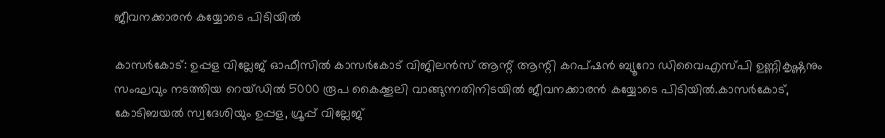ജീവനക്കാരന്‍ കയ്യോടെ പിടിയില്‍

കാസര്‍കോട്: ഉപ്പള വില്ലേജ് ഓഫീസില്‍ കാസര്‍കോട് വിജിലന്‍സ് ആന്റ് ആന്റി കറപ്ഷന്‍ ബ്യൂറോ ഡിവൈഎസ്പി ഉണ്ണികൃഷ്ണനും സംഘവും നടത്തിയ റെയ്ഡില്‍ 5000 രൂപ കൈക്കൂലി വാങ്ങുന്നതിനിടയില്‍ ജീവനക്കാരന്‍ കയ്യോടെ പിടിയില്‍.കാസര്‍കോട്, കോടിബയല്‍ സ്വദേശിയും ഉപ്പള, ഗ്രൂപ്പ് വില്ലേജ്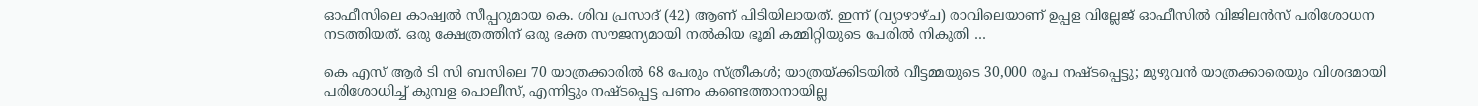ഓഫീസിലെ കാഷ്വല്‍ സീപ്പറുമായ കെ. ശിവ പ്രസാദ് (42) ആണ് പിടിയിലായത്. ഇന്ന് (വ്യാഴാഴ്ച) രാവിലെയാണ് ഉപ്പള വില്ലേജ് ഓഫീസില്‍ വിജിലന്‍സ് പരിശോധന നടത്തിയത്. ഒരു ക്ഷേത്രത്തിന് ഒരു ഭക്ത സൗജന്യമായി നല്‍കിയ ഭൂമി കമ്മിറ്റിയുടെ പേരിൽ നികുതി …

കെ എസ് ആര്‍ ടി സി ബസിലെ 70 യാത്രക്കാരില്‍ 68 പേരും സ്ത്രീകള്‍; യാത്രയ്ക്കിടയില്‍ വീട്ടമ്മയുടെ 30,000 രൂപ നഷ്ടപ്പെട്ടു; മുഴുവന്‍ യാത്രക്കാരെയും വിശദമായി പരിശോധിച്ച് കുമ്പള പൊലീസ്, എന്നിട്ടും നഷ്ടപ്പെട്ട പണം കണ്ടെത്താനായില്ല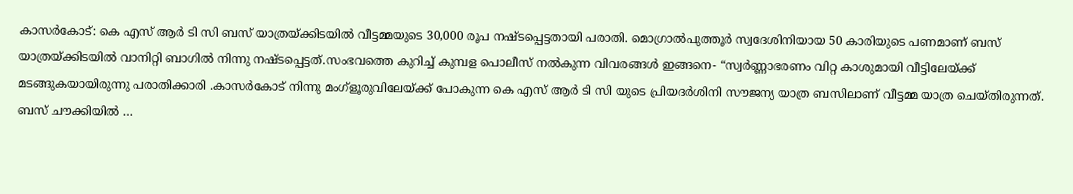കാസര്‍കോട്: കെ എസ് ആര്‍ ടി സി ബസ് യാത്രയ്ക്കിടയില്‍ വീട്ടമ്മയുടെ 30,000 രൂപ നഷ്ടപ്പെട്ടതായി പരാതി. മൊഗ്രാല്‍പുത്തൂര്‍ സ്വദേശിനിയായ 50 കാരിയുടെ പണമാണ് ബസ് യാത്രയ്ക്കിടയില്‍ വാനിറ്റി ബാഗില്‍ നിന്നു നഷ്ടപ്പെട്ടത്.സംഭവത്തെ കുറിച്ച് കുമ്പള പൊലീസ് നല്‍കുന്ന വിവരങ്ങള്‍ ഇങ്ങനെ- “സ്വര്‍ണ്ണാഭരണം വിറ്റ കാശുമായി വീട്ടിലേയ്ക്ക് മടങ്ങുകയായിരുന്നു പരാതിക്കാരി .കാസര്‍കോട് നിന്നു മംഗ്‌ളൂരുവിലേയ്ക്ക് പോകുന്ന കെ എസ് ആര്‍ ടി സി യുടെ പ്രിയദര്‍ശിനി സൗജന്യ യാത്ര ബസിലാണ് വീട്ടമ്മ യാത്ര ചെയ്തിരുന്നത്. ബസ് ചൗക്കിയില്‍ …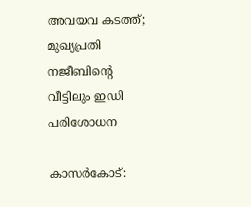അവയവ കടത്ത്; മുഖ്യപ്രതി നജീബിന്റെ വീട്ടിലും ഇഡി പരിശോധന

കാസര്‍കോട്: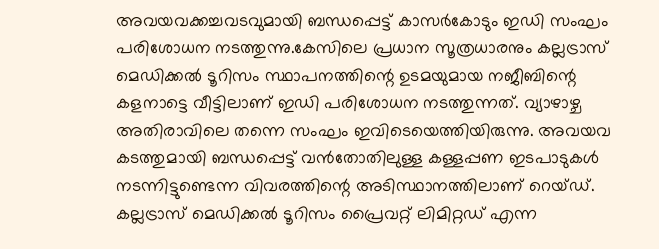അവയവക്കച്ചവടവുമായി ബന്ധപ്പെട്ട് കാസര്‍കോടും ഇഡി സംഘം പരിശോധന നടത്തുന്നു.കേസിലെ പ്രധാന സൂത്രധാരനും കല്ലട്രാസ് മെഡിക്കല്‍ ടൂറിസം സ്ഥാപനത്തിന്റെ ഉടമയുമായ നജീബിന്റെ കളനാട്ടെ വീട്ടിലാണ് ഇഡി പരിശോധന നടത്തുന്നത്. വ്യാഴാഴ്ച അതിരാവിലെ തന്നെ സംഘം ഇവിടെയെത്തിയിരുന്നു. അവയവ കടത്തുമായി ബന്ധപ്പെട്ട് വന്‍തോതിലുള്ള കള്ളപ്പണ ഇടപാടുകള്‍ നടന്നിട്ടുണ്ടെന്ന വിവരത്തിന്റെ അടിസ്ഥാനത്തിലാണ് റെയ്ഡ്. കല്ലട്രാസ് മെഡിക്കല്‍ ടൂറിസം പ്രൈവറ്റ് ലിമിറ്റഡ് എന്ന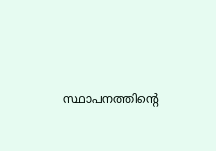സ്ഥാപനത്തിന്റെ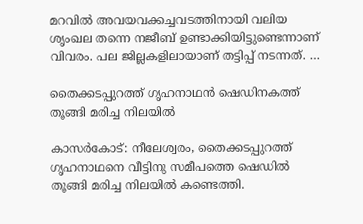മറവില്‍ അവയവക്കച്ചവടത്തിനായി വലിയ ശൃംഖല തന്നെ നജീബ് ഉണ്ടാക്കിയിട്ടുണ്ടെന്നാണ് വിവരം. പല ജില്ലകളിലായാണ് തട്ടിപ്പ് നടന്നത്. …

തൈക്കടപ്പുറത്ത് ഗൃഹനാഥന്‍ ഷെഡിനകത്ത് തൂങ്ങി മരിച്ച നിലയില്‍

കാസര്‍കോട്: നീലേശ്വരം, തൈക്കടപ്പുറത്ത് ഗൃഹനാഥനെ വീട്ടിനു സമീപത്തെ ഷെഡില്‍ തൂങ്ങി മരിച്ച നിലയില്‍ കണ്ടെത്തി.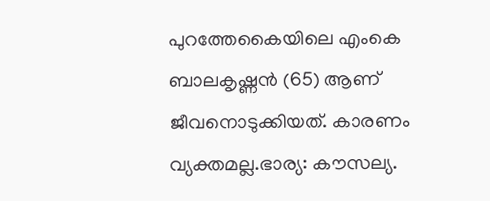പുറത്തേകൈയിലെ എംകെ ബാലകൃഷ്ണന്‍ (65) ആണ് ജീവനൊടുക്കിയത്. കാരണം വ്യക്തമല്ല.ഭാര്യ: കൗസല്യ.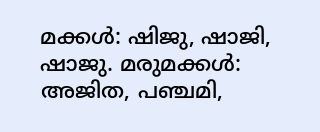മക്കള്‍: ഷിജു, ഷാജി, ഷാജു. മരുമക്കള്‍: അജിത, പഞ്ചമി,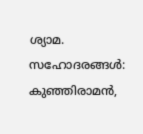ശ്യാമ. സഹോദരങ്ങള്‍: കുഞ്ഞിരാമന്‍,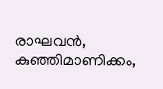രാഘവന്‍, കുഞ്ഞിമാണിക്കം,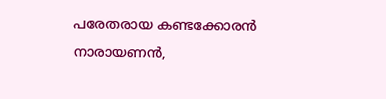പരേതരായ കണ്ടക്കോരന്‍ നാരായണന്‍,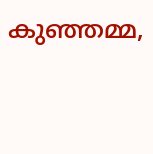കുഞ്ഞമ്മ,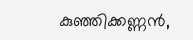കുഞ്ഞിക്കണ്ണന്‍,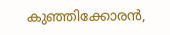കുഞ്ഞിക്കോരന്‍,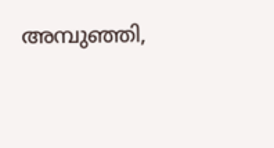അമ്പുഞ്ഞി,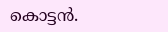കൊട്ടന്‍.